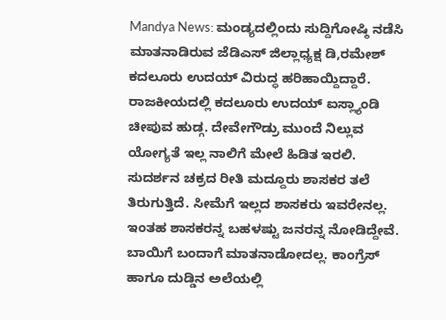Mandya News: ಮಂಡ್ಯದಲ್ಲಿಂದು ಸುದ್ದಿಗೋಷ್ಠಿ ನಡೆಸಿ ಮಾತನಾಡಿರುವ ಜೆಡಿಎಸ್ ಜಿಲ್ಲಾಧ್ಯಕ್ಷ ಡಿ,ರಮೇಶ್ ಕದಲೂರು ಉದಯ್ ವಿರುದ್ಧ ಹರಿಹಾಯ್ದಿದ್ದಾರೆ.
ರಾಜಕೀಯದಲ್ಲಿ ಕದಲೂರು ಉದಯ್ ಐಸ್ಲ್ಯಾಂಡಿ ಚೀಪುವ ಹುಡ್ಗ. ದೇವೇಗೌಡ್ರು ಮುಂದೆ ನಿಲ್ಲುವ ಯೋಗ್ಯತೆ ಇಲ್ಲ ನಾಲಿಗೆ ಮೇಲೆ ಹಿಡಿತ ಇರಲಿ. ಸುದರ್ಶನ ಚಕ್ರದ ರೀತಿ ಮದ್ದೂರು ಶಾಸಕರ ತಲೆ ತಿರುಗುತ್ತಿದೆ. ಸೀಮೆಗೆ ಇಲ್ಲದ ಶಾಸಕರು ಇವರೇನಲ್ಲ. ಇಂತಹ ಶಾಸಕರನ್ನ ಬಹಳಷ್ಟು ಜನರನ್ನ ನೋಡಿದ್ದೇವೆ. ಬಾಯಿಗೆ ಬಂದಾಗೆ ಮಾತನಾಡೋದಲ್ಲ. ಕಾಂಗ್ರೆಸ್ ಹಾಗೂ ದುಡ್ಡಿನ ಅಲೆಯಲ್ಲಿ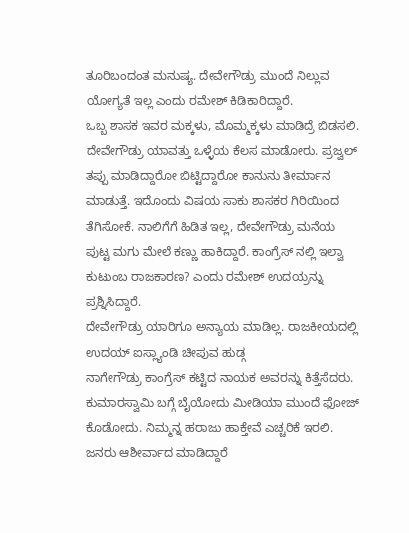ತೂರಿಬಂದಂತ ಮನುಷ್ಯ. ದೇವೇಗೌಡ್ರು ಮುಂದೆ ನಿಲ್ಲುವ ಯೋಗ್ಯತೆ ಇಲ್ಲ ಎಂದು ರಮೇಶ್ ಕಿಡಿಕಾರಿದ್ದಾರೆ.
ಒಬ್ಬ ಶಾಸಕ ಇವರ ಮಕ್ಕಳು, ಮೊಮ್ಮಕ್ಕಳು ಮಾಡಿದ್ರೆ ಬಿಡಸಲಿ. ದೇವೇಗೌಡ್ರು ಯಾವತ್ತು ಒಳ್ಳೆಯ ಕೆಲಸ ಮಾಡೋರು. ಪ್ರಜ್ವಲ್ ತಪ್ಪು ಮಾಡಿದ್ದಾರೋ ಬಿಟ್ಟಿದ್ದಾರೋ ಕಾನುನು ತೀರ್ಮಾನ ಮಾಡುತ್ತೆ. ಇದೊಂದು ವಿಷಯ ಸಾಕು ಶಾಸಕರ ಗಿರಿಯಿಂದ ತೆಗಿಸೋಕೆ. ನಾಲಿಗೆಗೆ ಹಿಡಿತ ಇಲ್ಲ, ದೇವೇಗೌಡ್ರು ಮನೆಯ ಪುಟ್ಟ ಮಗು ಮೇಲೆ ಕಣ್ಣು ಹಾಕಿದ್ದಾರೆ. ಕಾಂಗ್ರೆಸ್ ನಲ್ಲಿ ಇಲ್ವಾ ಕುಟುಂಬ ರಾಜಕಾರಣ? ಎಂದು ರಮೇಶ್ ಉದಯ್ರನ್ನು ಪ್ರಶ್ನಿಸಿದ್ದಾರೆ.
ದೇವೇಗೌಡ್ರು ಯಾರಿಗೂ ಅನ್ಯಾಯ ಮಾಡಿಲ್ಲ. ರಾಜಕೀಯದಲ್ಲಿ ಉದಯ್ ಐಸ್ಲ್ಯಾಂಡಿ ಚೀಪುವ ಹುಡ್ಗ
ನಾಗೇಗೌಡ್ರು ಕಾಂಗ್ರೆಸ್ ಕಟ್ಟಿದ ನಾಯಕ ಅವರನ್ನು ಕಿತ್ತೆಸೆದರು. ಕುಮಾರಸ್ವಾಮಿ ಬಗ್ಗೆ ಬೈಯೋದು ಮೀಡಿಯಾ ಮುಂದೆ ಫೋಜ್ ಕೊಡೋದು. ನಿಮ್ಮನ್ನ ಹರಾಜು ಹಾಕ್ತೇವೆ ಎಚ್ಚರಿಕೆ ಇರಲಿ. ಜನರು ಆಶೀರ್ವಾದ ಮಾಡಿದ್ದಾರೆ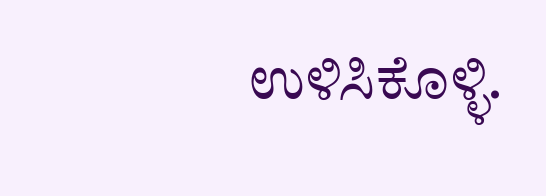ಉಳಿಸಿಕೊಳ್ಳಿ.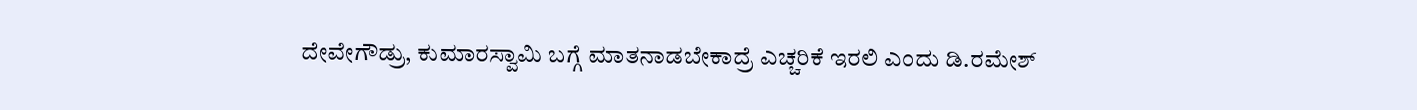ದೇವೇಗೌಡ್ರು, ಕುಮಾರಸ್ವಾಮಿ ಬಗ್ಗೆ ಮಾತನಾಡಬೇಕಾದ್ರೆ ಎಚ್ಚರಿಕೆ ಇರಲಿ ಎಂದು ಡಿ.ರಮೇಶ್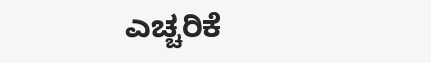ಎಚ್ಚರಿಕೆ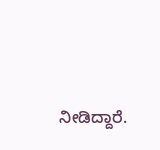ನೀಡಿದ್ದಾರೆ.